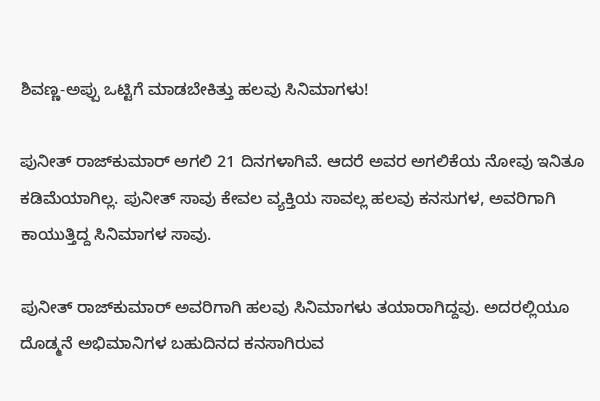ಶಿವಣ್ಣ-ಅಪ್ಪು ಒಟ್ಟಿಗೆ ಮಾಡಬೇಕಿತ್ತು ಹಲವು ಸಿನಿಮಾಗಳು!

ಪುನೀತ್ ರಾಜ್‌ಕುಮಾರ್ ಅಗಲಿ 21 ದಿನಗಳಾಗಿವೆ. ಆದರೆ ಅವರ ಅಗಲಿಕೆಯ ನೋವು ಇನಿತೂ ಕಡಿಮೆಯಾಗಿಲ್ಲ. ಪುನೀತ್ ಸಾವು ಕೇವಲ ವ್ಯಕ್ತಿಯ ಸಾವಲ್ಲ ಹಲವು ಕನಸುಗಳ, ಅವರಿಗಾಗಿ ಕಾಯುತ್ತಿದ್ದ ಸಿನಿಮಾಗಳ ಸಾವು.

ಪುನೀತ್ ರಾಜ್‌ಕುಮಾರ್ ಅವರಿಗಾಗಿ ಹಲವು ಸಿನಿಮಾಗಳು ತಯಾರಾಗಿದ್ದವು. ಅದರಲ್ಲಿಯೂ ದೊಡ್ಮನೆ ಅಭಿಮಾನಿಗಳ ಬಹುದಿನದ ಕನಸಾಗಿರುವ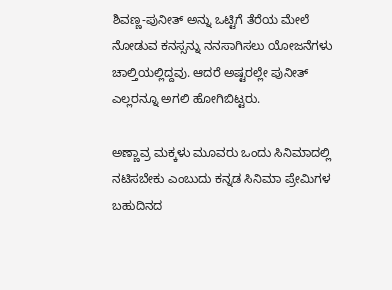ಶಿವಣ್ಣ-ಪುನೀತ್ ಅನ್ನು ಒಟ್ಟಿಗೆ ತೆರೆಯ ಮೇಲೆ ನೋಡುವ ಕನಸ್ಸನ್ನು ನನಸಾಗಿಸಲು ಯೋಜನೆಗಳು ಚಾಲ್ತಿಯಲ್ಲಿದ್ದವು. ಆದರೆ ಅಷ್ಟರಲ್ಲೇ ಪುನೀತ್ ಎಲ್ಲರನ್ನೂ ಅಗಲಿ ಹೋಗಿಬಿಟ್ಟರು.

ಅಣ್ಣಾವ್ರ ಮಕ್ಕಳು ಮೂವರು ಒಂದು ಸಿನಿಮಾದಲ್ಲಿ ನಟಿಸಬೇಕು ಎಂಬುದು ಕನ್ನಡ ಸಿನಿಮಾ ಪ್ರೇಮಿಗಳ ಬಹುದಿನದ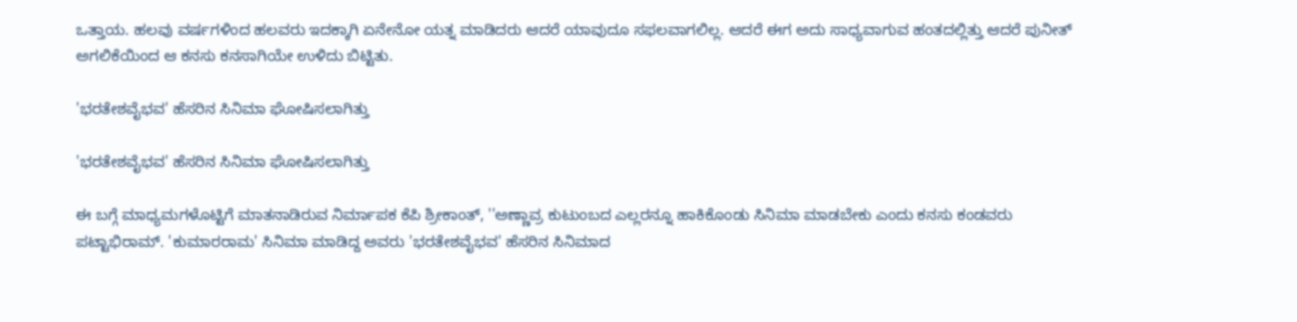ಒತ್ತಾಯ. ಹಲವು ವರ್ಷಗಳಿಂದ ಹಲವರು ಇದಕ್ಕಾಗಿ ಏನೇನೋ ಯತ್ನ ಮಾಡಿದರು ಆದರೆ ಯಾವುದೂ ಸಫಲವಾಗಲಿಲ್ಲ. ಆದರೆ ಈಗ ಅದು ಸಾಧ್ಯವಾಗುವ ಹಂತದಲ್ಲಿತ್ತು ಆದರೆ ಪುನೀತ್ ಅಗಲಿಕೆಯಿಂದ ಆ ಕನಸು ಕನಸಾಗಿಯೇ ಉಳಿದು ಬಿಟ್ಟಿತು.

'ಭರತೇಶವೈಭವ' ಹೆಸರಿನ ಸಿನಿಮಾ ಘೋಷಿಸಲಾಗಿತ್ತು

'ಭರತೇಶವೈಭವ' ಹೆಸರಿನ ಸಿನಿಮಾ ಘೋಷಿಸಲಾಗಿತ್ತು

ಈ ಬಗ್ಗೆ ಮಾಧ್ಯಮಗಳೊಟ್ಟಿಗೆ ಮಾತನಾಡಿರುವ ನಿರ್ಮಾಪಕ ಕೆಪಿ ಶ್ರೀಕಾಂತ್, ''ಅಣ್ಣಾವ್ರ ಕುಟುಂಬದ ಎಲ್ಲರನ್ನೂ ಹಾಕಿಕೊಂಡು ಸಿನಿಮಾ ಮಾಡಬೇಕು ಎಂದು ಕನಸು ಕಂಡವರು ಪಟ್ಟಾಭಿರಾಮ್. 'ಕುಮಾರರಾಮ' ಸಿನಿಮಾ ಮಾಡಿದ್ದ ಅವರು 'ಭರತೇಶವೈಭವ' ಹೆಸರಿನ ಸಿನಿಮಾದ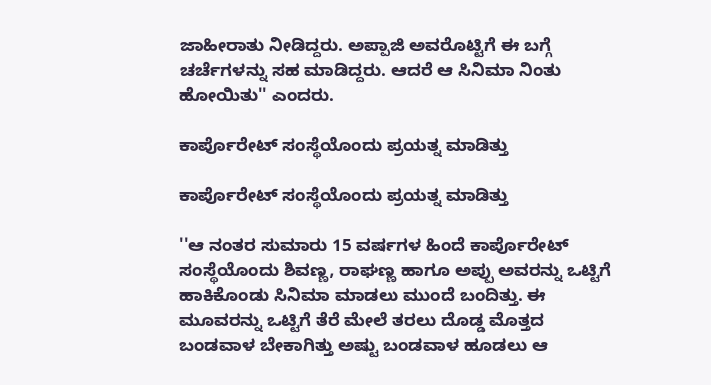ಜಾಹೀರಾತು ನೀಡಿದ್ದರು. ಅಪ್ಪಾಜಿ ಅವರೊಟ್ಟಿಗೆ ಈ ಬಗ್ಗೆ ಚರ್ಚೆಗಳನ್ನು ಸಹ ಮಾಡಿದ್ದರು. ಆದರೆ ಆ ಸಿನಿಮಾ ನಿಂತು ಹೋಯಿತು'' ಎಂದರು.

ಕಾರ್ಪೊರೇಟ್ ಸಂಸ್ಥೆಯೊಂದು ಪ್ರಯತ್ನ ಮಾಡಿತ್ತು

ಕಾರ್ಪೊರೇಟ್ ಸಂಸ್ಥೆಯೊಂದು ಪ್ರಯತ್ನ ಮಾಡಿತ್ತು

''ಆ ನಂತರ ಸುಮಾರು 15 ವರ್ಷಗಳ ಹಿಂದೆ ಕಾರ್ಪೊರೇಟ್ ಸಂಸ್ಥೆಯೊಂದು ಶಿವಣ್ಣ, ರಾಘಣ್ಣ ಹಾಗೂ ಅಪ್ಪು ಅವರನ್ನು ಒಟ್ಟಿಗೆ ಹಾಕಿಕೊಂಡು ಸಿನಿಮಾ ಮಾಡಲು ಮುಂದೆ ಬಂದಿತ್ತು. ಈ ಮೂವರನ್ನು ಒಟ್ಟಿಗೆ ತೆರೆ ಮೇಲೆ ತರಲು ದೊಡ್ಡ ಮೊತ್ತದ ಬಂಡವಾಳ ಬೇಕಾಗಿತ್ತು ಅಷ್ಟು ಬಂಡವಾಳ ಹೂಡಲು ಆ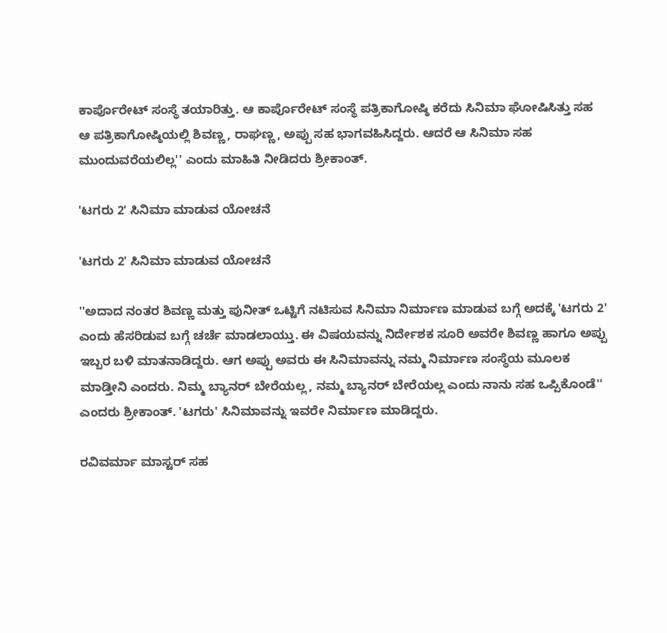ಕಾರ್ಪೊರೇಟ್ ಸಂಸ್ಥೆ ತಯಾರಿತ್ತು. ಆ ಕಾರ್ಪೊರೇಟ್ ಸಂಸ್ಥೆ ಪತ್ರಿಕಾಗೋಷ್ಠಿ ಕರೆದು ಸಿನಿಮಾ ಘೋಷಿಸಿತ್ತು ಸಹ ಆ ಪತ್ರಿಕಾಗೋಷ್ಠಿಯಲ್ಲಿ ಶಿವಣ್ಣ, ರಾಘಣ್ಣ, ಅಪ್ಪು ಸಹ ಭಾಗವಹಿಸಿದ್ದರು. ಆದರೆ ಆ ಸಿನಿಮಾ ಸಹ ಮುಂದುವರೆಯಲಿಲ್ಲ'' ಎಂದು ಮಾಹಿತಿ ನೀಡಿದರು ಶ್ರೀಕಾಂತ್.

'ಟಗರು 2' ಸಿನಿಮಾ ಮಾಡುವ ಯೋಚನೆ

'ಟಗರು 2' ಸಿನಿಮಾ ಮಾಡುವ ಯೋಚನೆ

''ಅದಾದ ನಂತರ ಶಿವಣ್ಣ ಮತ್ತು ಪುನೀತ್ ಒಟ್ಟಿಗೆ ನಟಿಸುವ ಸಿನಿಮಾ ನಿರ್ಮಾಣ ಮಾಡುವ ಬಗ್ಗೆ ಅದಕ್ಕೆ 'ಟಗರು 2' ಎಂದು ಹೆಸರಿಡುವ ಬಗ್ಗೆ ಚರ್ಚೆ ಮಾಡಲಾಯ್ತು. ಈ ವಿಷಯವನ್ನು ನಿರ್ದೇಶಕ ಸೂರಿ ಅವರೇ ಶಿವಣ್ಣ ಹಾಗೂ ಅಪ್ಪು ಇಬ್ಬರ ಬಳಿ ಮಾತನಾಡಿದ್ದರು. ಆಗ ಅಪ್ಪು ಅವರು ಈ ಸಿನಿಮಾವನ್ನು ನಮ್ಮ ನಿರ್ಮಾಣ ಸಂಸ್ಥೆಯ ಮೂಲಕ ಮಾಡ್ತೀನಿ ಎಂದರು. ನಿಮ್ಮ ಬ್ಯಾನರ್ ಬೇರೆಯಲ್ಲ, ನಮ್ಮ ಬ್ಯಾನರ್ ಬೇರೆಯಲ್ಲ ಎಂದು ನಾನು ಸಹ ಒಪ್ಪಿಕೊಂಡೆ'' ಎಂದರು ಶ್ರೀಕಾಂತ್. 'ಟಗರು' ಸಿನಿಮಾವನ್ನು ಇವರೇ ನಿರ್ಮಾಣ ಮಾಡಿದ್ದರು.

ರವಿವರ್ಮಾ ಮಾಸ್ಟರ್ ಸಹ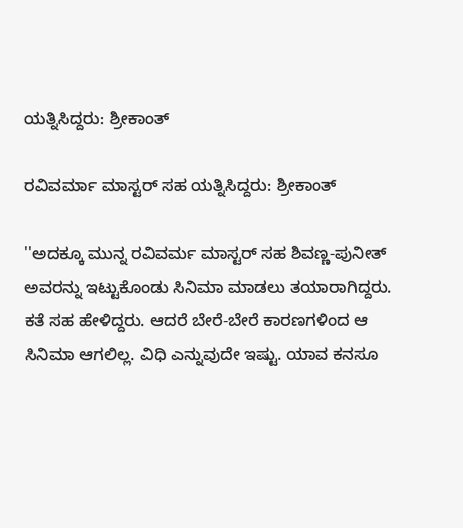ಯತ್ನಿಸಿದ್ದರು: ಶ್ರೀಕಾಂತ್

ರವಿವರ್ಮಾ ಮಾಸ್ಟರ್ ಸಹ ಯತ್ನಿಸಿದ್ದರು: ಶ್ರೀಕಾಂತ್

''ಅದಕ್ಕೂ ಮುನ್ನ ರವಿವರ್ಮ ಮಾಸ್ಟರ್ ಸಹ ಶಿವಣ್ಣ-ಪುನೀತ್ ಅವರನ್ನು ಇಟ್ಟುಕೊಂಡು ಸಿನಿಮಾ ಮಾಡಲು ತಯಾರಾಗಿದ್ದರು. ಕತೆ ಸಹ ಹೇಳಿದ್ದರು. ಆದರೆ ಬೇರೆ-ಬೇರೆ ಕಾರಣಗಳಿಂದ ಆ ಸಿನಿಮಾ ಆಗಲಿಲ್ಲ. ವಿಧಿ ಎನ್ನುವುದೇ ಇಷ್ಟು. ಯಾವ ಕನಸೂ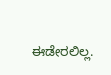ಈಡೇರಲಿಲ್ಲ.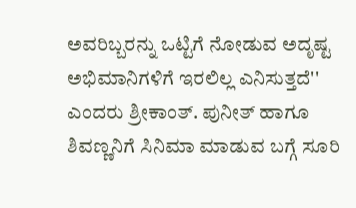ಅವರಿಬ್ಬರನ್ನು ಒಟ್ಟಿಗೆ ನೋಡುವ ಅದೃಷ್ಟ ಅಭಿಮಾನಿಗಳಿಗೆ ಇರಲಿಲ್ಲ ಎನಿಸುತ್ತದೆ'' ಎಂದರು ಶ್ರೀಕಾಂತ್. ಪುನೀತ್ ಹಾಗೂ ಶಿವಣ್ಣನಿಗೆ ಸಿನಿಮಾ ಮಾಡುವ ಬಗ್ಗೆ ಸೂರಿ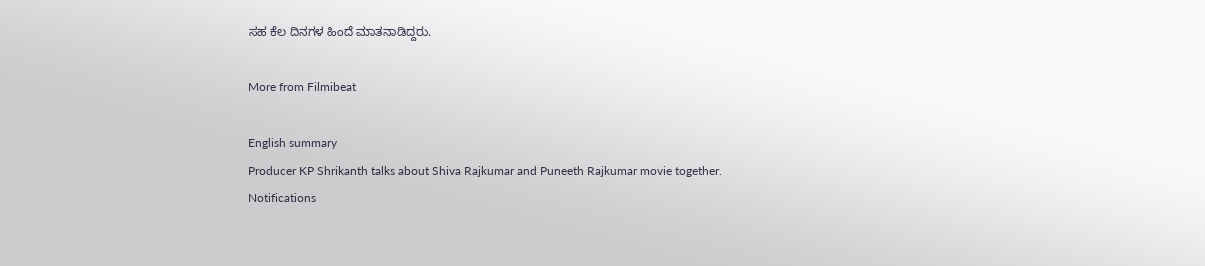ಸಹ ಕೆಲ ದಿನಗಳ ಹಿಂದೆ ಮಾತನಾಡಿದ್ದರು.

More from Filmibeat

English summary
Producer KP Shrikanth talks about Shiva Rajkumar and Puneeth Rajkumar movie together.
Notifications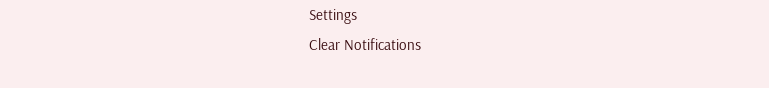Settings
Clear Notifications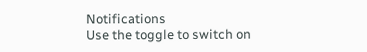Notifications
Use the toggle to switch on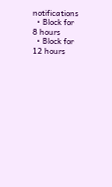notifications
  • Block for 8 hours
  • Block for 12 hours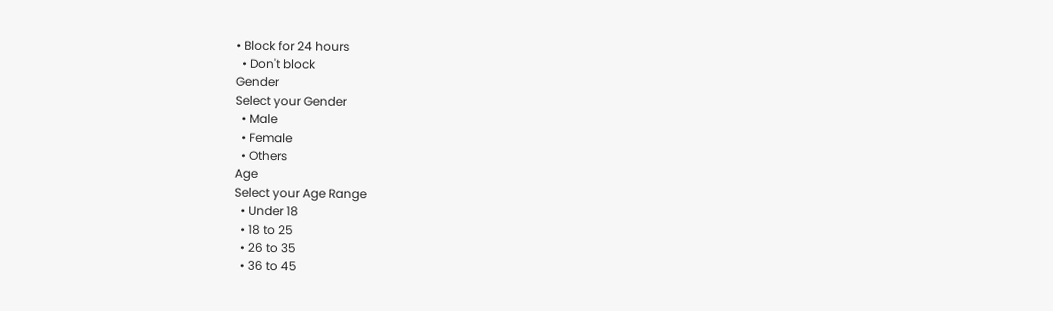• Block for 24 hours
  • Don't block
Gender
Select your Gender
  • Male
  • Female
  • Others
Age
Select your Age Range
  • Under 18
  • 18 to 25
  • 26 to 35
  • 36 to 45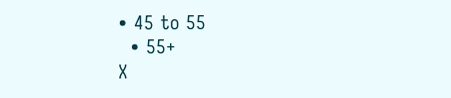• 45 to 55
  • 55+
X